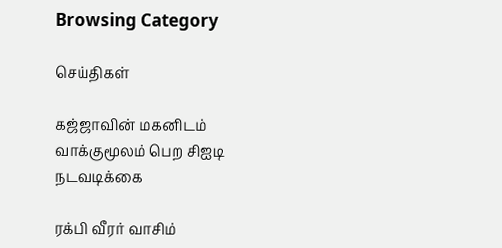Browsing Category

செய்திகள்

கஜ்ஜாவின் மகனிடம் வாக்குமூலம் பெற சிஐடி நடவடிக்கை

ரக்பி வீரர் வாசிம்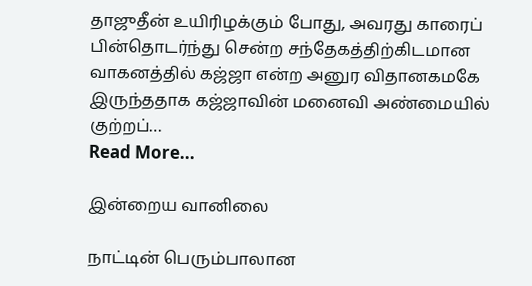தாஜுதீன் உயிரிழக்கும் போது, அவரது காரைப் பின்தொடர்ந்து சென்ற சந்தேகத்திற்கிடமான வாகனத்தில் கஜ்ஜா என்ற அனுர விதானகமகே இருந்ததாக கஜ்ஜாவின் மனைவி அண்மையில் குற்றப்…
Read More...

இன்றைய வானிலை

நாட்டின் பெரும்பாலான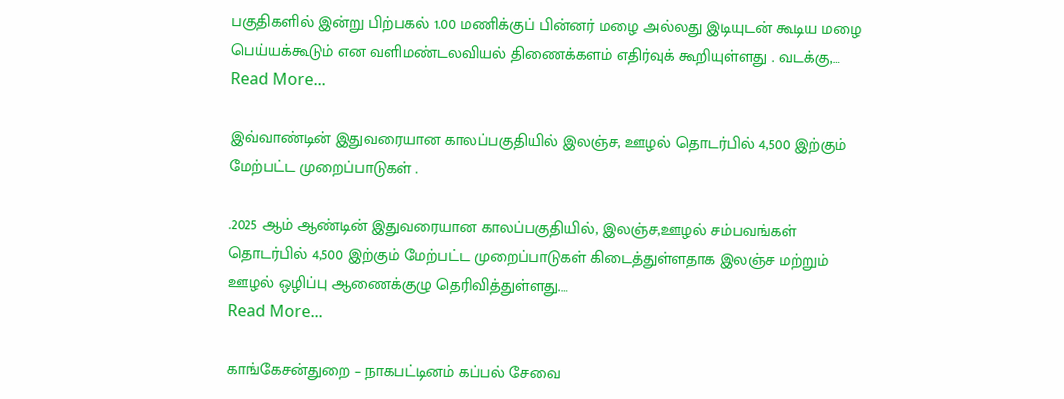பகுதிகளில் இன்று பிற்பகல் 1.00 மணிக்குப் பின்னர் மழை அல்லது இடியுடன் கூடிய மழை பெய்யக்கூடும் என வளிமண்டலவியல் திணைக்களம் எதிர்வுக் கூறியுள்ளது . வடக்கு,…
Read More...

இவ்வாண்டின் இதுவரையான காலப்பகுதியில் இலஞ்ச, ஊழல் தொடர்பில் 4,500 இற்கும் மேற்பட்ட முறைப்பாடுகள் .

.2025 ஆம் ஆண்டின் இதுவரையான காலப்பகுதியில், இலஞ்ச,ஊழல் சம்பவங்கள் தொடர்பில் 4,500 இற்கும் மேற்பட்ட முறைப்பாடுகள் கிடைத்துள்ளதாக இலஞ்ச மற்றும் ஊழல் ஒழிப்பு ஆணைக்குழு தெரிவித்துள்ளது.…
Read More...

காங்கேசன்துறை – நாகபட்டினம் கப்பல் சேவை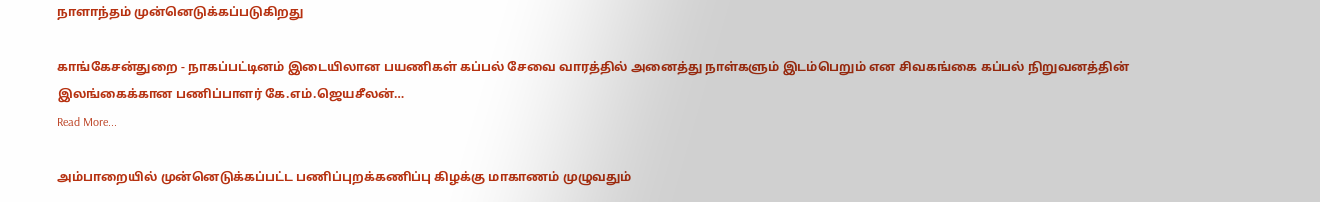நாளாந்தம் முன்னெடுக்கப்படுகிறது

காங்கேசன்துறை - நாகப்பட்டினம் இடையிலான பயணிகள் கப்பல் சேவை வாரத்தில் அனைத்து நாள்களும் இடம்பெறும் என சிவகங்கை கப்பல் நிறுவனத்தின் இலங்கைக்கான பணிப்பாளர் கே.எம்.ஜெயசீலன்…
Read More...

அம்பாறையில் முன்னெடுக்கப்பட்ட பணிப்புறக்கணிப்பு கிழக்கு மாகாணம் முழுவதும்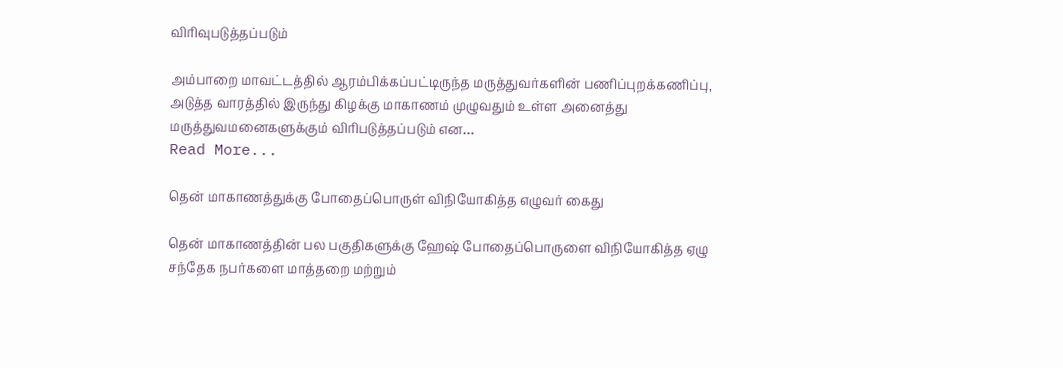விரிவுபடுத்தப்படும்

அம்பாறை மாவட்டத்தில் ஆரம்பிக்கப்பட்டிருந்த மருத்துவர்களின் பணிப்புறக்கணிப்பு, அடுத்த வாரத்தில் இருந்து கிழக்கு மாகாணம் முழுவதும் உள்ள அனைத்து மருத்துவமனைகளுக்கும் விரிபடுத்தப்படும் என…
Read More...

தென் மாகாணத்துக்கு போதைப்பொருள் விநியோகித்த எழுவர் கைது

தென் மாகாணத்தின் பல பகுதிகளுக்கு ஹேஷ் போதைப்பொருளை விநியோகித்த ஏழு சந்தேக நபர்களை மாத்தறை மற்றும்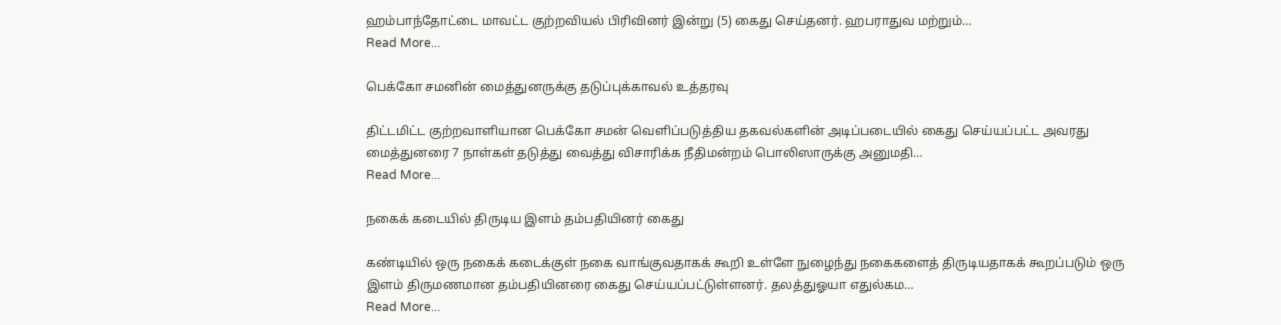ஹம்பாந்தோட்டை மாவட்ட குற்றவியல் பிரிவினர் இன்று (5) கைது செய்தனர். ஹபராதுவ மற்றும்…
Read More...

பெக்கோ சமனின் மைத்துனருக்கு தடுப்புக்காவல் உத்தரவு

திட்டமிட்ட குற்றவாளியான பெக்கோ சமன் வெளிப்படுத்திய தகவல்களின் அடிப்படையில் கைது செய்யப்பட்ட அவரது மைத்துனரை 7 நாள்கள் தடுத்து வைத்து விசாரிக்க நீதிமன்றம் பொலிஸாருக்கு அனுமதி…
Read More...

நகைக் கடையில் திருடிய இளம் தம்பதியினர் கைது

கண்டியில் ஒரு நகைக் கடைக்குள் நகை வாங்குவதாகக் கூறி உள்ளே நுழைந்து நகைகளைத் திருடியதாகக் கூறப்படும் ஒரு இளம் திருமணமான தம்பதியினரை கைது செய்யப்பட்டுள்ளனர். தலத்துஓயா எதுல்கம…
Read More...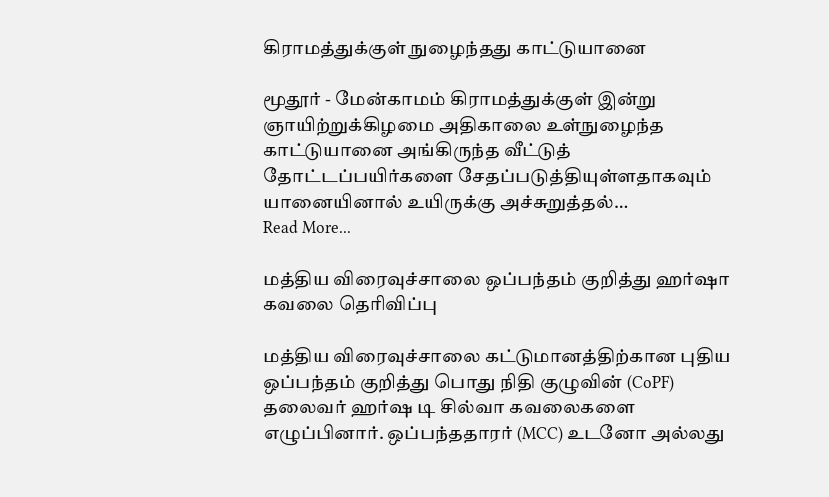கிராமத்துக்குள் நுழைந்தது காட்டுயானை

மூதூர் - மேன்காமம் கிராமத்துக்குள் இன்று ஞாயிற்றுக்கிழமை அதிகாலை உள்நுழைந்த காட்டுயானை அங்கிருந்த வீட்டுத் தோட்டப்பயிர்களை சேதப்படுத்தியுள்ளதாகவும் யானையினால் உயிருக்கு அச்சுறுத்தல்…
Read More...

மத்திய விரைவுச்சாலை ஒப்பந்தம் குறித்து ஹர்ஷா கவலை தெரிவிப்பு

மத்திய விரைவுச்சாலை கட்டுமானத்திற்கான புதிய ஒப்பந்தம் குறித்து பொது நிதி குழுவின் (CoPF) தலைவர் ஹர்ஷ டி சில்வா கவலைகளை எழுப்பினார். ஒப்பந்ததாரர் (MCC) உடனோ அல்லது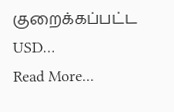குறைக்கப்பட்ட USD…
Read More...